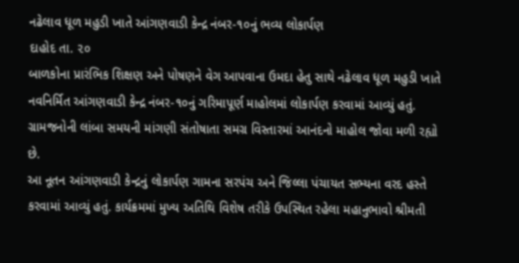નઢેલાવ ધૂળ મહુડી ખાતે આંગણવાડી કેન્દ્ર નંબર-૧૦નું ભવ્ય લોકાર્પણ
દાહોદ તા. ૨૦
બાળકોના પ્રારંભિક શિક્ષણ અને પોષણને વેગ આપવાના ઉમદા હેતુ સાથે નઢેલાવ ધૂળ મહુડી ખાતે નવનિર્મિત આંગણવાડી કેન્દ્ર નંબર-૧૦નું ગરિમાપૂર્ણ માહોલમાં લોકાર્પણ કરવામાં આવ્યું હતું. ગ્રામજનોની લાંબા સમયની માંગણી સંતોષાતા સમગ્ર વિસ્તારમાં આનંદનો માહોલ જોવા મળી રહ્યો છે.
આ નૂતન આંગણવાડી કેન્દ્રનું લોકાર્પણ ગામના સરપંચ અને જિલ્લા પંચાયત સભ્યના વરદ હસ્તે કરવામાં આવ્યું હતું. કાર્યક્રમમાં મુખ્ય અતિથિ વિશેષ તરીકે ઉપસ્થિત રહેલા મહાનુભાવો શ્રીમતી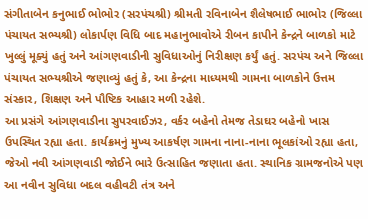સંગીતાબેન કનુભાઈ ભોભોર (સરપંચશ્રી) શ્રીમતી રવિનાબેન શૈલેષભાઈ ભાભોર (જિલ્લા પંચાયત સભ્યશ્રી) લોકાર્પણ વિધિ બાદ મહાનુભાવોએ રીબન કાપીને કેન્દ્રને બાળકો માટે ખુલ્લું મૂક્યું હતું અને આંગણવાડીની સુવિધાઓનું નિરીક્ષણ કર્યું હતું. સરપંચ અને જિલ્લા પંચાયત સભ્યશ્રીએ જણાવ્યું હતું કે, આ કેન્દ્રના માધ્યમથી ગામના બાળકોને ઉત્તમ સંસ્કાર, શિક્ષણ અને પૌષ્ટિક આહાર મળી રહેશે.
આ પ્રસંગે આંગણવાડીના સુપરવાઈઝર, વર્કર બહેનો તેમજ તેડાઘર બહેનો ખાસ ઉપસ્થિત રહ્યા હતા. કાર્યક્રમનું મુખ્ય આકર્ષણ ગામના નાના-નાના ભૂલકાંઓ રહ્યા હતા, જેઓ નવી આંગણવાડી જોઈને ભારે ઉત્સાહિત જણાતા હતા. સ્થાનિક ગ્રામજનોએ પણ આ નવીન સુવિધા બદલ વહીવટી તંત્ર અને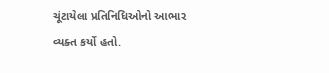ચૂંટાયેલા પ્રતિનિધિઓનો આભાર વ્યક્ત કર્યો હતો.